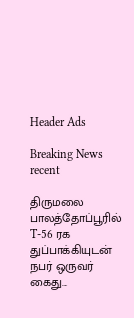Header Ads

Breaking News
recent

திருமலை பாலத்தோப்பூரில் T-56 ரக துப்பாக்கியுடன் நபர் ஒருவர் கைது...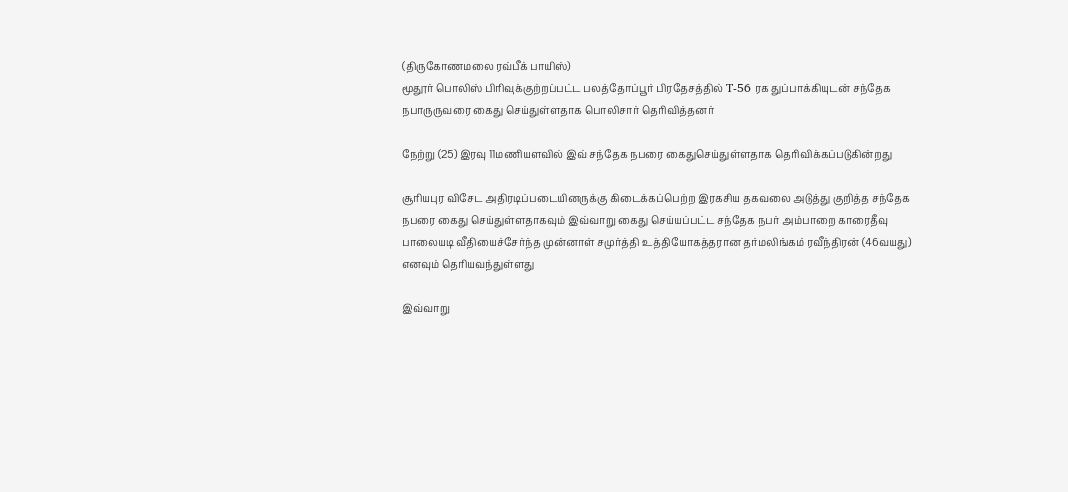(திருகோணமலை ரவ்பீக் பாயிஸ்)
மூதூர் பொலிஸ் பிரிவுக்குற்றப்பட்ட பலத்தோப்பூர் பிரதேசத்தில் T-56 ரக துப்பாக்கியுடன் சந்தேக நபாருருவரை கைது செய்துள்ளதாக பொலிசார் தெரிவித்தனர்

நேற்று (25) இரவு 11மணியளவில் இவ் சந்தேக நபரை கைதுசெய்துள்ளதாக தெரிவிக்கப்படுகின்றது

சூரியபுர விசேட அதிரடிப்படையினருக்கு கிடைக்கப்பெற்ற இரகசிய தகவலை அடுத்து குறித்த சந்தேக நபரை கைது செய்துள்ளதாகவும் இவ்வாறு கைது செய்யப்பட்ட சந்தேக நபர் அம்பாறை காரைதீவு பாலையடி வீதியைச்சேர்ந்த முன்னாள் சமுர்த்தி உத்தியோகத்தரான தர்மலிங்கம் ரவீந்திரன் (46வயது) எனவும் தெரியவந்துள்ளது

இவ்வாறு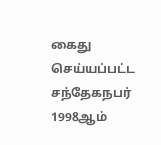கைது செய்யப்பட்ட சந்தேகநபர் 1998ஆம்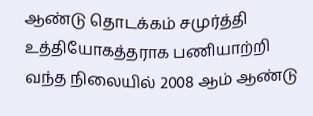ஆண்டு தொடக்கம் சமுர்த்தி உத்தியோகத்தராக பணியாற்றி வந்த நிலையில் 2008 ஆம் ஆண்டு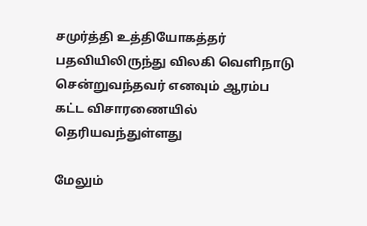சமுர்த்தி உத்தியோகத்தர் பதவியிலிருந்து விலகி வெளிநாடு சென்றுவந்தவர் எனவும் ஆரம்ப கட்ட விசாரணையில் தெரியவந்துள்ளது

மேலும்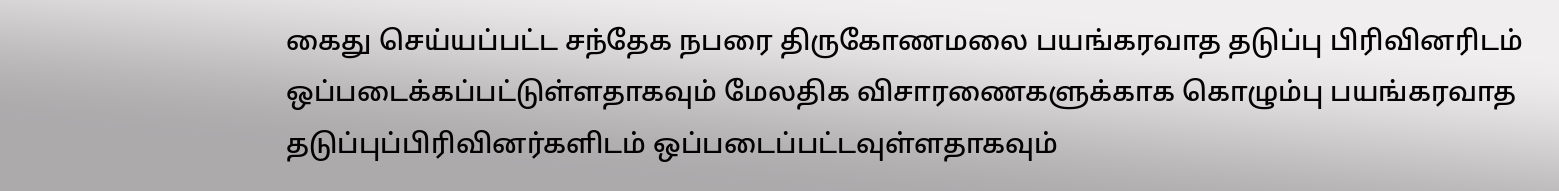கைது செய்யப்பட்ட சந்தேக நபரை திருகோணமலை பயங்கரவாத தடுப்பு பிரிவினரிடம் ஒப்படைக்கப்பட்டுள்ளதாகவும் மேலதிக விசாரணைகளுக்காக கொழும்பு பயங்கரவாத தடுப்புப்பிரிவினர்களிடம் ஒப்படைப்பட்டவுள்ளதாகவும்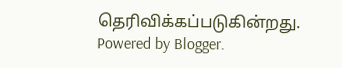தெரிவிக்கப்படுகின்றது.
Powered by Blogger.